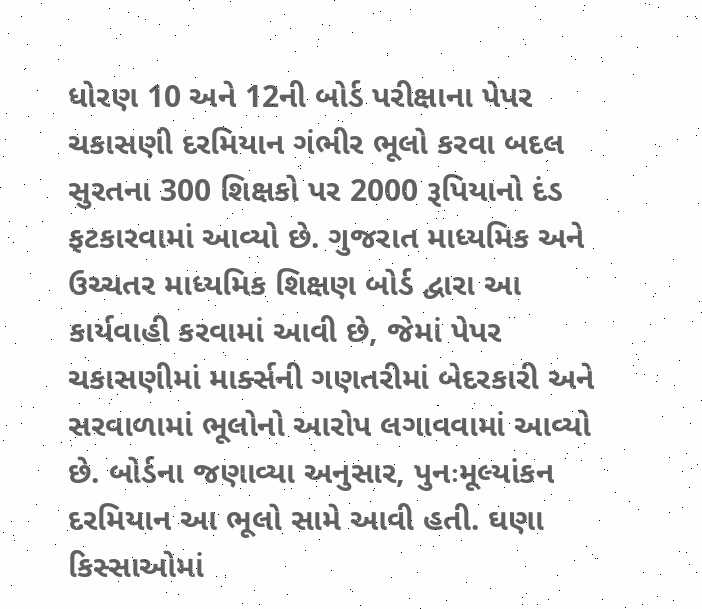ધોરણ 10 અને 12ની બોર્ડ પરીક્ષાના પેપર ચકાસણી દરમિયાન ગંભીર ભૂલો કરવા બદલ સુરતના 300 શિક્ષકો પર 2000 રૂપિયાનો દંડ ફટકારવામાં આવ્યો છે. ગુજરાત માધ્યમિક અને ઉચ્ચતર માધ્યમિક શિક્ષણ બોર્ડ દ્વારા આ કાર્યવાહી કરવામાં આવી છે, જેમાં પેપર ચકાસણીમાં માર્ક્સની ગણતરીમાં બેદરકારી અને સરવાળામાં ભૂલોનો આરોપ લગાવવામાં આવ્યો છે. બોર્ડના જણાવ્યા અનુસાર, પુનઃમૂલ્યાંકન દરમિયાન આ ભૂલો સામે આવી હતી. ઘણા કિસ્સાઓમાં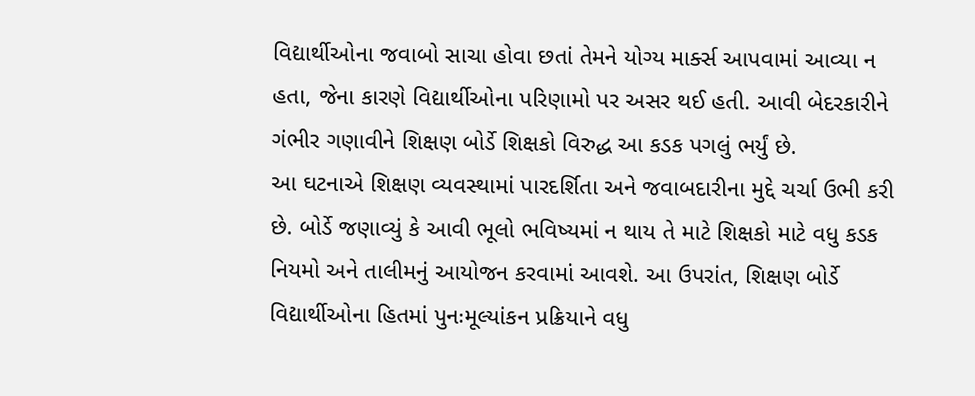વિદ્યાર્થીઓના જવાબો સાચા હોવા છતાં તેમને યોગ્ય માર્ક્સ આપવામાં આવ્યા ન હતા, જેના કારણે વિદ્યાર્થીઓના પરિણામો પર અસર થઈ હતી. આવી બેદરકારીને ગંભીર ગણાવીને શિક્ષણ બોર્ડે શિક્ષકો વિરુદ્ધ આ કડક પગલું ભર્યું છે.
આ ઘટનાએ શિક્ષણ વ્યવસ્થામાં પારદર્શિતા અને જવાબદારીના મુદ્દે ચર્ચા ઉભી કરી છે. બોર્ડે જણાવ્યું કે આવી ભૂલો ભવિષ્યમાં ન થાય તે માટે શિક્ષકો માટે વધુ કડક નિયમો અને તાલીમનું આયોજન કરવામાં આવશે. આ ઉપરાંત, શિક્ષણ બોર્ડે વિદ્યાર્થીઓના હિતમાં પુનઃમૂલ્યાંકન પ્રક્રિયાને વધુ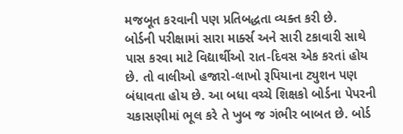મજબૂત કરવાની પણ પ્રતિબદ્ધતા વ્યક્ત કરી છે.
બોર્ડની પરીક્ષામાં સારા માર્ક્સ અને સારી ટકાવારી સાથે પાસ કરવા માટે વિદ્યાર્થીઓ રાત-દિવસ એક કરતાં હોય છે. તો વાલીઓ હજારો-લાખો રૂપિયાના ટ્યુશન પણ બંધાવતા હોય છે. આ બધા વચ્ચે શિક્ષકો બોર્ડના પેપરની ચકાસણીમાં ભૂલ કરે તે ખુબ જ ગંભીર બાબત છે. બોર્ડ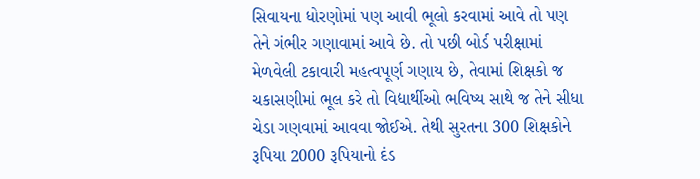સિવાયના ધોરણોમાં પણ આવી ભૂલો કરવામાં આવે તો પણ તેને ગંભીર ગણાવામાં આવે છે. તો પછી બોર્ડ પરીક્ષામાં મેળવેલી ટકાવારી મહત્વપૂર્ણ ગણાય છે, તેવામાં શિક્ષકો જ ચકાસણીમાં ભૂલ કરે તો વિદ્યાર્થીઓ ભવિષ્ય સાથે જ તેને સીધા ચેડા ગણવામાં આવવા જોઈએ. તેથી સુરતના 300 શિક્ષકોને રૂપિયા 2000 રૂપિયાનો દંડ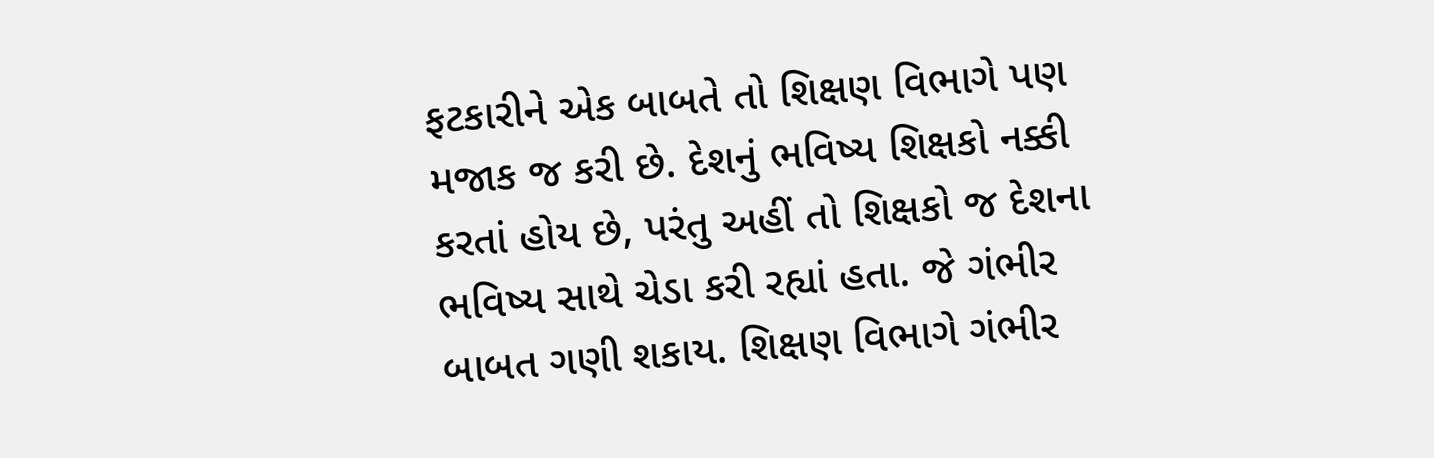ફટકારીને એક બાબતે તો શિક્ષણ વિભાગે પણ મજાક જ કરી છે. દેશનું ભવિષ્ય શિક્ષકો નક્કી કરતાં હોય છે, પરંતુ અહીં તો શિક્ષકો જ દેશના ભવિષ્ય સાથે ચેડા કરી રહ્યાં હતા. જે ગંભીર બાબત ગણી શકાય. શિક્ષણ વિભાગે ગંભીર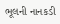ભૂલની નાનકડી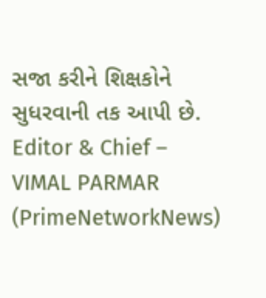સજા કરીને શિક્ષકોને સુધરવાની તક આપી છે.
Editor & Chief – VIMAL PARMAR (PrimeNetworkNews)